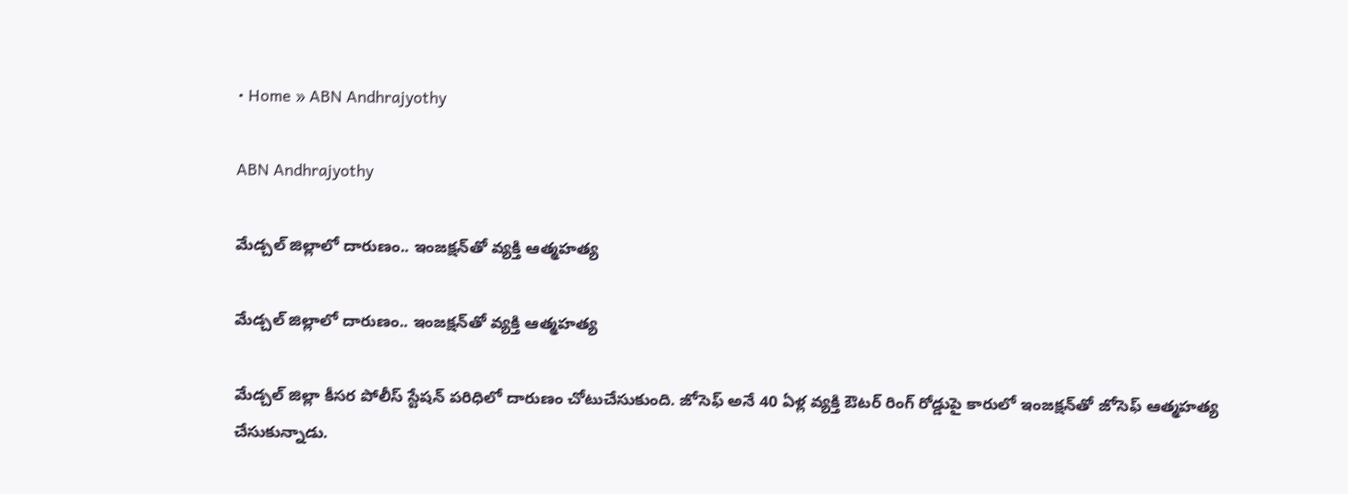• Home » ABN Andhrajyothy

ABN Andhrajyothy

మేడ్చల్ జిల్లాలో దారుణం.. ఇంజక్షన్‌తో వ్యక్తి ఆత్మహత్య

మేడ్చల్ జిల్లాలో దారుణం.. ఇంజక్షన్‌తో వ్యక్తి ఆత్మహత్య

మేడ్చల్ జిల్లా కీసర పోలీస్ స్టేషన్ పరిధిలో దారుణం చోటుచేసుకుంది. జోసెఫ్ అనే 40 ఏళ్ల వ్యక్తి ఔటర్ రింగ్ రోడ్డుపై కారులో ఇంజక్షన్‌తో జోసెఫ్ ఆత్మహత్య చేసుకున్నాడు.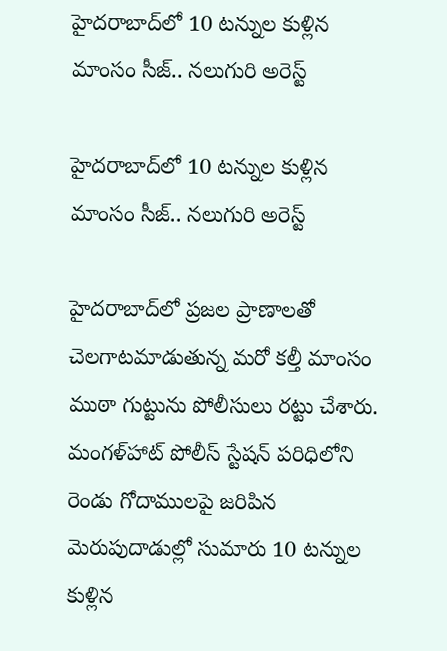హైదరాబాద్‌లో 10 టన్నుల కుళ్లిన మాంసం సీజ్.. నలుగురి అరెస్ట్

హైదరాబాద్‌లో 10 టన్నుల కుళ్లిన మాంసం సీజ్.. నలుగురి అరెస్ట్

హైదరాబాద్‌లో ప్రజల ప్రాణాలతో చెలగాటమాడుతున్న మరో కల్తీ మాంసం ముఠా గుట్టును పోలీసులు రట్టు చేశారు. మంగళ్‌హాట్ పోలీస్ స్టేషన్ పరిధిలోని రెండు గోదాములపై జరిపిన మెరుపుదాడుల్లో సుమారు 10 టన్నుల కుళ్లిన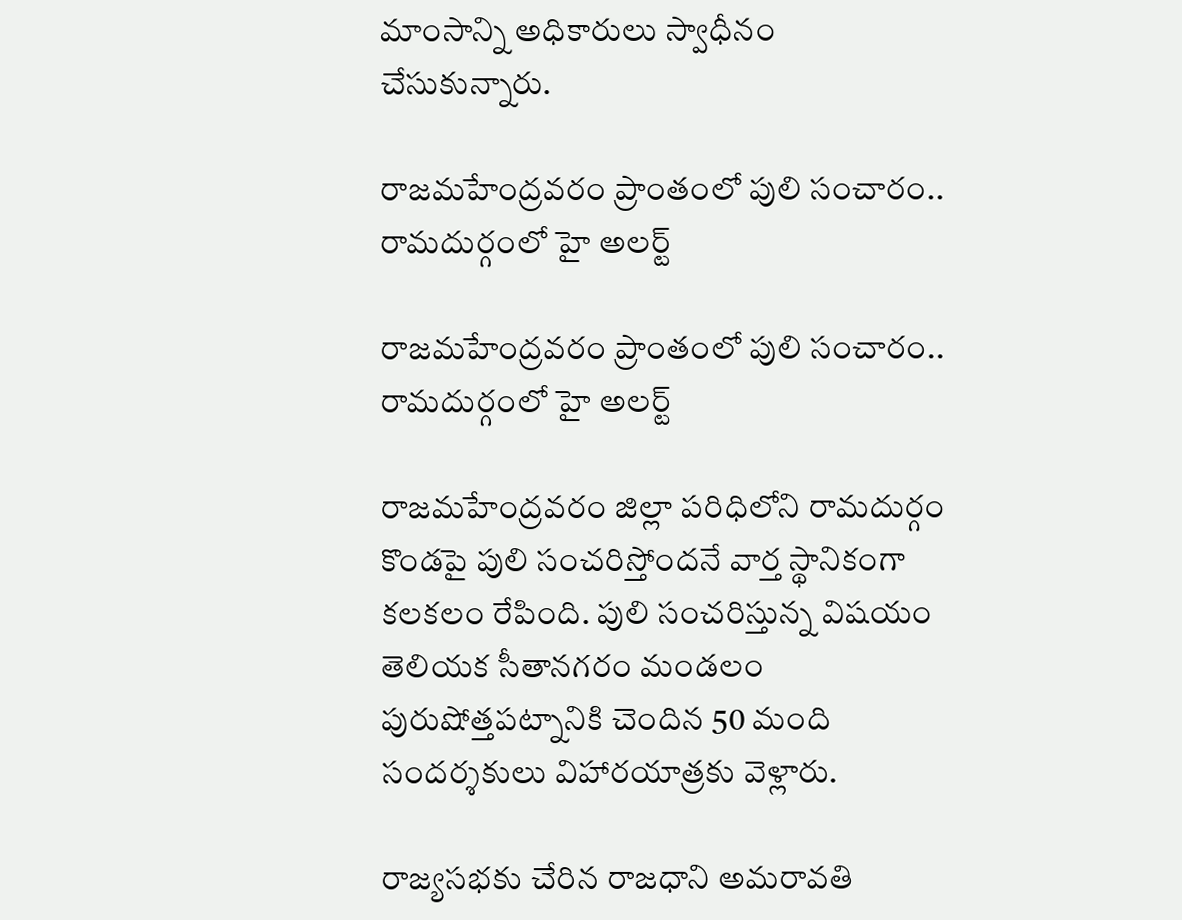మాంసాన్ని అధికారులు స్వాధీనం చేసుకున్నారు.

రాజమహేంద్రవరం ప్రాంతంలో పులి సంచారం.. రామదుర్గంలో హై అలర్ట్

రాజమహేంద్రవరం ప్రాంతంలో పులి సంచారం.. రామదుర్గంలో హై అలర్ట్

రాజమహేంద్రవరం జిల్లా పరిధిలోని రామదుర్గం కొండపై పులి సంచరిస్తోందనే వార్త స్థానికంగా కలకలం రేపింది. పులి సంచరిస్తున్న విషయం తెలియక సీతానగరం మండలం పురుషోత్తపట్నానికి చెందిన 50 మంది సందర్శకులు విహారయాత్రకు వెళ్లారు.

రాజ్యసభకు చేరిన రాజధాని అమరావతి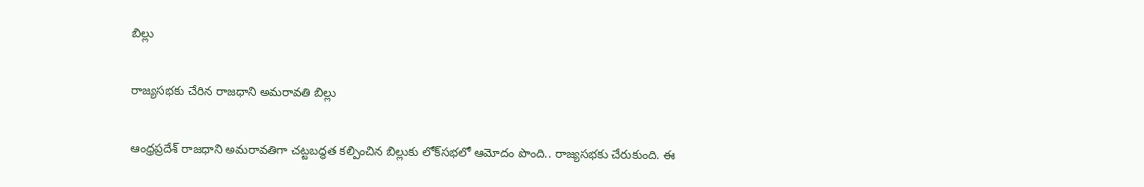బిల్లు

రాజ్యసభకు చేరిన రాజధాని అమరావతి బిల్లు

ఆంధ్రప్రదేశ్ రాజధాని అమరావతిగా చట్టబద్ధత కల్పించిన బిల్లుకు లోక్‌సభలో ఆమోదం పొంది.. రాజ్యసభకు చేరుకుంది. ఈ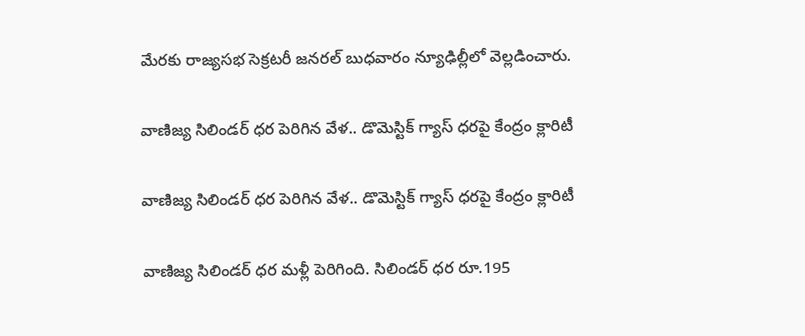మేరకు రాజ్యసభ సెక్రటరీ జనరల్ బుధవారం న్యూఢిల్లీలో వెల్లడించారు.

వాణిజ్య సిలిండర్ ధర పెరిగిన వేళ.. డొమెస్టిక్ గ్యాస్‌ ధరపై కేంద్రం క్లారిటీ

వాణిజ్య సిలిండర్ ధర పెరిగిన వేళ.. డొమెస్టిక్ గ్యాస్‌ ధరపై కేంద్రం క్లారిటీ

వాణిజ్య సిలిండర్ ధర మళ్లీ పెరిగింది. సిలిండర్ ధర రూ.195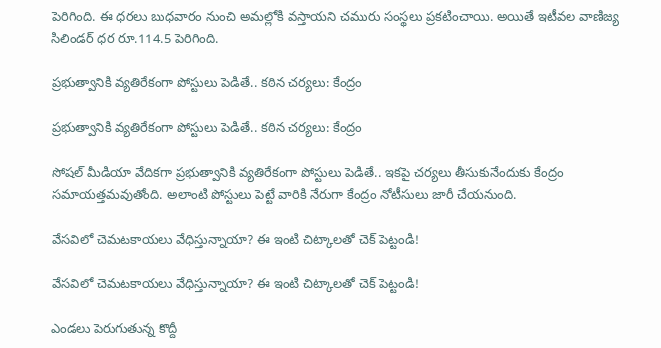పెరిగింది. ఈ ధరలు బుధవారం నుంచి అమల్లోకి వస్తాయని చమురు సంస్థలు ప్రకటించాయి. అయితే ఇటీవల వాణిజ్య సిలిండర్ ధర రూ.114.5 పెరిగింది.

ప్రభుత్వానికి వ్యతిరేకంగా పోస్టులు పెడితే.. కఠిన చర్యలు: కేంద్రం

ప్రభుత్వానికి వ్యతిరేకంగా పోస్టులు పెడితే.. కఠిన చర్యలు: కేంద్రం

సోషల్ మీడియా వేదికగా ప్రభుత్వానికి వ్యతిరేకంగా పోస్టులు పెడితే.. ఇకపై చర్యలు తీసుకునేందుకు కేంద్రం సమాయత్తమవుతోంది. అలాంటి పోస్టులు పెట్టే వారికి నేరుగా కేంద్రం నోటీసులు జారీ చేయనుంది.

వేసవిలో చెమటకాయలు వేధిస్తున్నాయా? ఈ ఇంటి చిట్కాలతో చెక్ పెట్టండి!

వేసవిలో చెమటకాయలు వేధిస్తున్నాయా? ఈ ఇంటి చిట్కాలతో చెక్ పెట్టండి!

ఎండలు పెరుగుతున్న కొద్దీ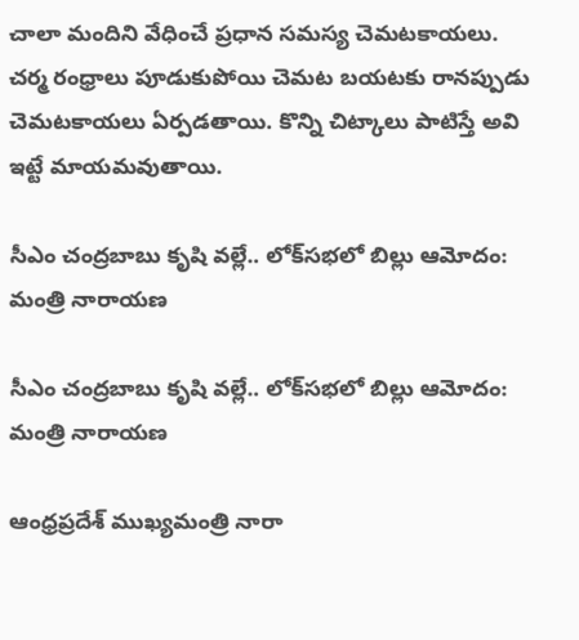చాలా మందిని వేధించే ప్రధాన సమస్య చెమటకాయలు. చర్మ రంధ్రాలు పూడుకుపోయి చెమట బయటకు రానప్పుడు చెమటకాయలు ఏర్పడతాయి. కొన్ని చిట్కాలు పాటిస్తే అవి ఇట్టే మాయమవుతాయి.

సీఎం చంద్రబాబు కృషి వల్లే.. లోక్‌‌సభలో బిల్లు ఆమోదం: మంత్రి నారాయణ

సీఎం చంద్రబాబు కృషి వల్లే.. లోక్‌‌సభలో బిల్లు ఆమోదం: మంత్రి నారాయణ

ఆంధ్రప్రదేశ్ ముఖ్యమంత్రి నారా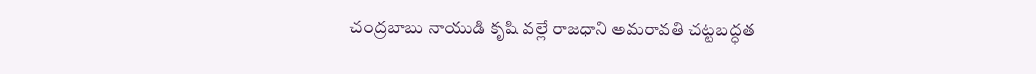చంద్రబాబు నాయుడి కృషి వల్లే రాజధాని అమరావతి చట్టబద్ధత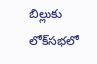బిల్లుకు లోక్‌సభలో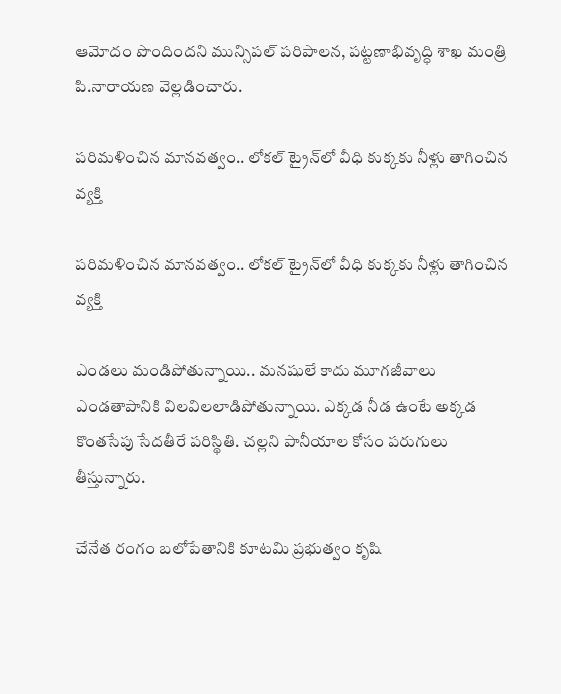ఆమోదం పొందిందని మున్సిపల్ పరిపాలన, పట్టణాభివృద్ధి శాఖ మంత్రి పి.నారాయణ వెల్లడించారు.

పరిమళించిన మానవత్వం.. లోకల్ ట్రైన్‌లో వీధి కుక్కకు నీళ్లు తాగించిన వ్యక్తి

పరిమళించిన మానవత్వం.. లోకల్ ట్రైన్‌లో వీధి కుక్కకు నీళ్లు తాగించిన వ్యక్తి

ఎండలు మండిపోతున్నాయి.. మనషులే కాదు మూగజీవాలు ఎండతాపానికి విలవిలలాడిపోతున్నాయి. ఎక్కడ నీడ ఉంటే అక్కడ కొంతసేపు సేదతీరే పరిస్థితి. చల్లని పానీయాల కోసం పరుగులు తీస్తున్నారు.

చేనేత రంగం బలోపేతానికి కూటమి ప్రభుత్వం కృషి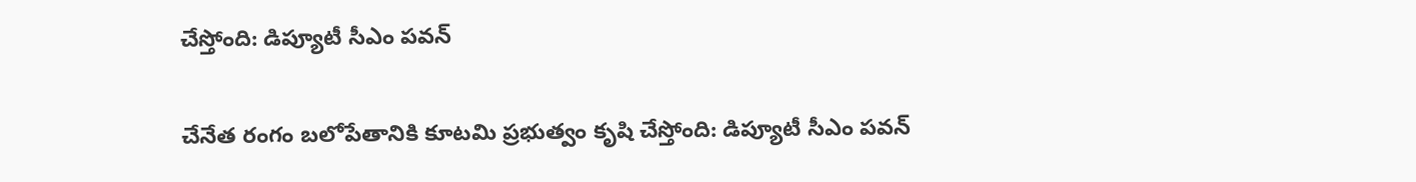చేస్తోంది: డిప్యూటీ సీఎం పవన్

చేనేత రంగం బలోపేతానికి కూటమి ప్రభుత్వం కృషి చేస్తోంది: డిప్యూటీ సీఎం పవన్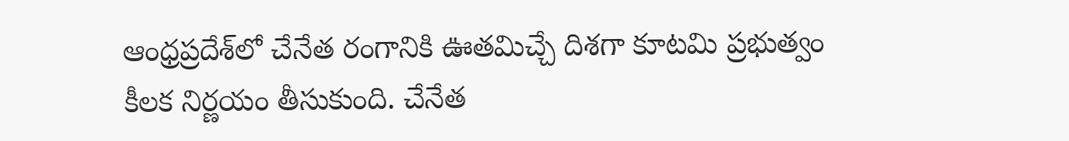ఆంధ్రప్రదేశ్‌లో చేనేత రంగానికి ఊతమిచ్చే దిశగా కూటమి ప్రభుత్వం కీలక నిర్ణయం తీసుకుంది. చేనేత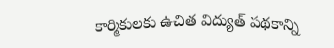కార్మికులకు ఉచిత విద్యుత్ పథకాన్ని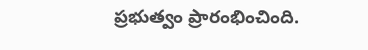ప్రభుత్వం ప్రారంభించింది.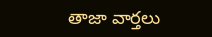తాజా వార్తలు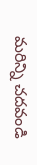మరిన్ని చదవండి